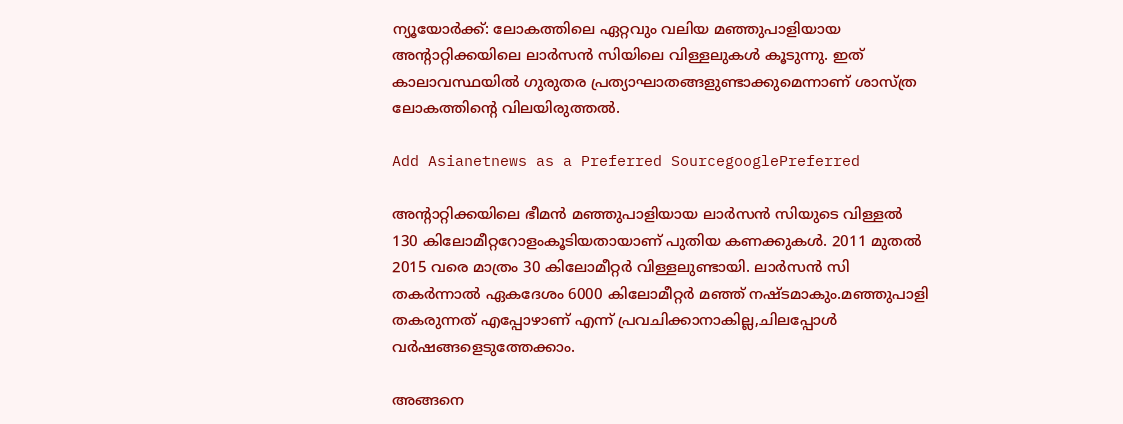ന്യൂയോര്‍ക്ക്: ലോകത്തിലെ ഏറ്റവും വലിയ മഞ്ഞുപാളിയായ അന്‍റാറ്റിക്കയിലെ ലാർസൻ സിയിലെ വിള്ളലുകൾ കൂടുന്നു. ഇത് കാലാവസ്ഥയിൽ ഗുരുതര പ്രത്യാഘാതങ്ങളുണ്ടാക്കുമെന്നാണ് ശാസ്ത്ര ലോകത്തിന്റെ വിലയിരുത്തൽ.

Add Asianetnews as a Preferred SourcegooglePreferred

അന്‍റാറ്റിക്കയിലെ ഭീമൻ മഞ്ഞുപാളിയായ ലാർസൻ സിയുടെ വിള്ള‌‌ൽ 130 കിലോമീറ്ററോളംകൂടിയതായാണ് പുതിയ കണക്കുകൾ. 2011 മുതൽ 2015 വരെ മാത്രം 30 കിലോമീറ്റർ വിള്ളലുണ്ടായി. ലാർസൻ സി തകർന്നാൽ ഏകദേശം 6000 കിലോമീറ്റർ മഞ്ഞ് നഷ്ടമാകും.മഞ്ഞുപാളി തകരുന്നത് എപ്പോഴാണ് എന്ന് പ്രവചിക്കാനാകില്ല,ചിലപ്പോൾ വർഷങ്ങളെടുത്തേക്കാം.

അങ്ങനെ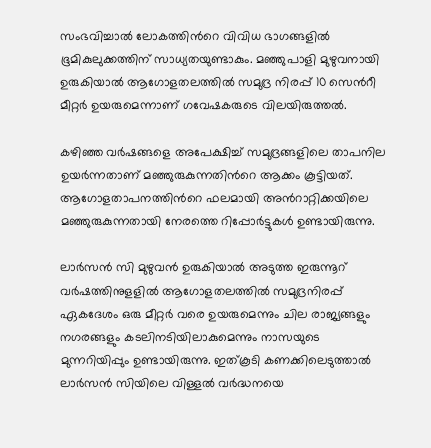സംഭവിച്ചാൽ ലോകത്തിന്‍റെ വിവിധ ഭാഗങ്ങളിൽ ഭൂമികുലുക്കത്തിന് സാധ്യതയുണ്ടാകും. മഞ്ഞുപാളി മുഴുവനായി ഉരുകിയാൽ ആഗോളതലത്തിൽ സമുദ്ര നിരപ്പ് 10 സെന്‍റീ മീറ്റർ ഉയരുമെന്നാണ് ഗവേഷകരുടെ വിലയിരുത്തൽ.

കഴിഞ്ഞ വര്‍ഷങ്ങളെ അപേക്ഷിച്ച്‌ സമുദ്രങ്ങളിലെ താപനില ഉയര്‍ന്നതാണ് മഞ്ഞുരുകുന്നതിന്‍റെ ആക്കം കൂട്ടിയത്. ആഗോളതാപനത്തിന്‍റെ ഫലമായി അന്‍റാറ്റിക്കയിലെ മഞ്ഞുരുകുന്നതായി നേരത്തെ റിപ്പോർട്ടുകൾ ഉണ്ടായിരുന്നു.

ലാർസൻ സി മുഴുവൻ ഉരുകിയാൽ അടുത്ത ഇരുന്നൂറ്‌ വര്‍ഷത്തിനുളളില്‍ ആഗോളതലത്തില്‍ സമുദ്രനിരപ്പ്‌ ഏകദേശം ഒരു മീറ്റര്‍ വരെ ഉയരുമെന്നും ചില രാജ്യങ്ങളും നഗരങ്ങളും കടലിനടിയിലാകുമെന്നും നാസയുടെ മുന്നറിയിപ്പും ഉണ്ടായിരുന്നു. ഇത്കൂടി കണക്കിലെടുത്താൽ ലാർസൻ സിയിലെ വിള്ളൽ വർദ്ധനയെ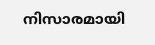നിസാരമായി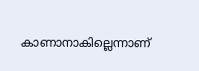കാണാനാകില്ലെന്നാണ്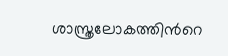ശാസ്ത്രലോകത്തിന്‍റെ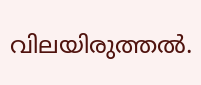വിലയിരുത്തൽ.